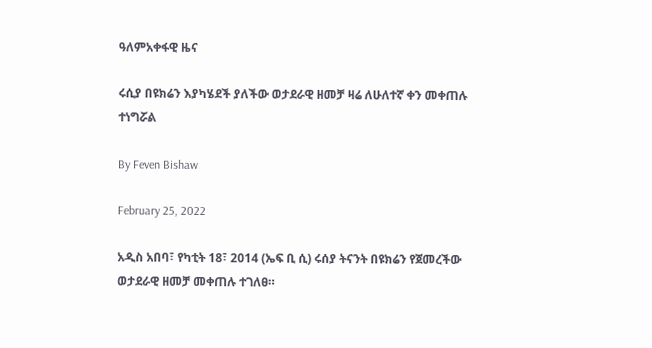ዓለምአቀፋዊ ዜና

ሩሲያ በዩክሬን እያካሄደች ያለችው ወታደራዊ ዘመቻ ዛሬ ለሁለተኛ ቀን መቀጠሉ ተነግሯል

By Feven Bishaw

February 25, 2022

አዲስ አበባ፣ የካቲት 18፣ 2014 (ኤፍ ቢ ሲ) ሩሰያ ትናንት በዩክሬን የጀመረችው ወታደራዊ ዘመቻ መቀጠሉ ተገለፀ።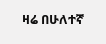ዛሬ በሁለተኛ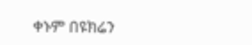ቀኑም በዩክሬን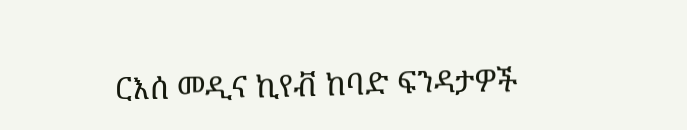ርእሰ መዲና ኪየቭ ከባድ ፍንዳታዎች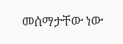መሰማታቸው ነው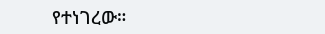የተነገረው።